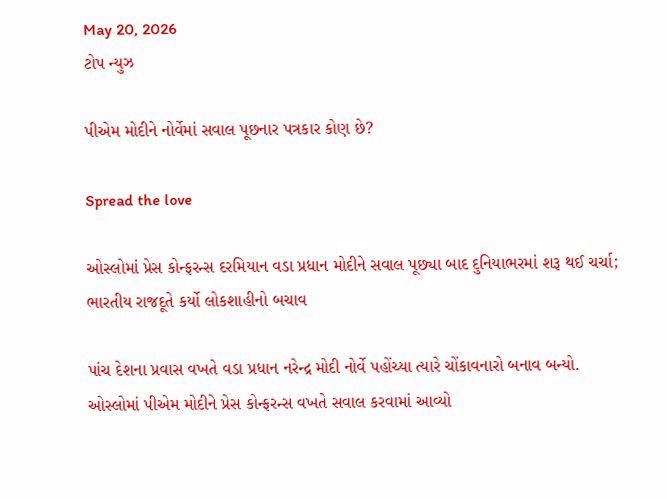May 20, 2026
ટોપ ન્યુઝ

પીએમ મોદીને નોર્વેમાં સવાલ પૂછનાર પત્રકાર કોણ છે?

Spread the love

ઓસ્લોમાં પ્રેસ કોન્ફરન્સ દરમિયાન વડા પ્રધાન મોદીને સવાલ પૂછ્યા બાદ દુનિયાભરમાં શરૂ થઈ ચર્ચા; ભારતીય રાજદૂતે કર્યો લોકશાહીનો બચાવ

પાંચ દેશના પ્રવાસ વખતે વડા પ્રધાન નરેન્દ્ર મોદી નોર્વે પહોંચ્યા ત્યારે ચોંકાવનારો બનાવ બન્યો. ઓસ્લોમાં પીએમ મોદીને પ્રેસ કોન્ફરન્સ વખતે સવાલ કરવામાં આવ્યો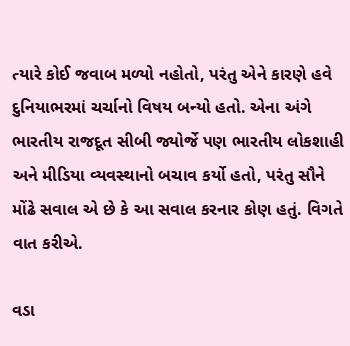ત્યારે કોઈ જવાબ મળ્યો નહોતો, પરંતુ એને કારણે હવે દુનિયાભરમાં ચર્ચાનો વિષય બન્યો હતો. એના અંગે ભારતીય રાજદૂત સીબી જ્યોર્જે પણ ભારતીય લોકશાહી અને મીડિયા વ્યવસ્થાનો બચાવ કર્યો હતો, પરંતુ સૌને મોંઢે સવાલ એ છે કે આ સવાલ કરનાર કોણ હતું. વિગતે વાત કરીએ.

વડા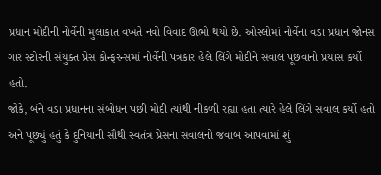પ્રધાન મોદીની નોર્વેની મુલાકાત વખતે નવો વિવાદ ઊભો થયો છે. ઓસ્લોમાં નોર્વેના વડા પ્રધાન જોનસ ગાર સ્ટોરની સંયુક્ત પ્રેસ કોન્ફરન્સમાં નોર્વેની પત્રકાર હેલે લિંગે મોદીને સવાલ પૂછવાનો પ્રયાસ કર્યો હતો.
જોકે, બંને વડા પ્રધાનના સંબોધન પછી મોદી ત્યાંથી નીકળી રહ્યા હતા ત્યારે હેલે લિંગે સવાલ કર્યો હતો અને પૂછ્યું હતું કે દુનિયાની સૌથી સ્વતંત્ર પ્રેસના સવાલનો જવાબ આપવામાં શું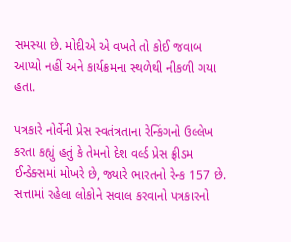સમસ્યા છે. મોદીએ એ વખતે તો કોઈ જવાબ આપ્યો નહીં અને કાર્યક્રમના સ્થળેથી નીકળી ગયા હતા.

પત્રકારે નોર્વેની પ્રેસ સ્વતંત્રતાના રેન્કિંગનો ઉલ્લેખ કરતા કહ્યું હતું કે તેમનો દેશ વર્લ્ડ પ્રેસ ફ્રીડમ ઈન્ડેક્સમાં મોખરે છે, જ્યારે ભારતનો રેન્ક 157 છે. સત્તામાં રહેલા લોકોને સવાલ કરવાનો પત્રકારનો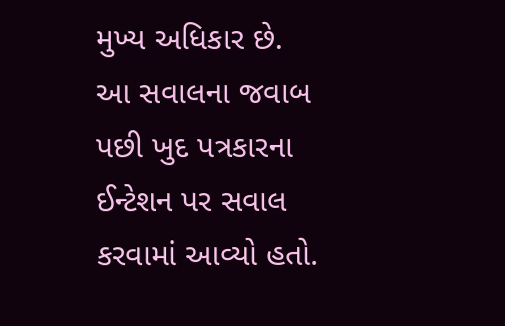મુખ્ય અધિકાર છે. આ સવાલના જવાબ પછી ખુદ પત્રકારના ઈન્ટેશન પર સવાલ કરવામાં આવ્યો હતો.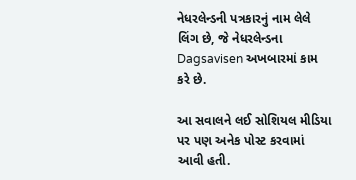નેધરલેન્ડની પત્રકારનું નામ લેલે લિંગ છે, જે નેધરલેન્ડના Dagsavisen અખબારમાં કામ કરે છે.

આ સવાલને લઈ સોશિયલ મીડિયા પર પણ અનેક પોસ્ટ કરવામાં આવી હતી.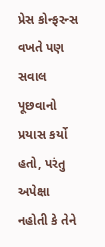પ્રેસ કોન્ફરન્સ વખતે પણ સવાલ પૂછવાનો પ્રયાસ કર્યો હતો, પરંતુ અપેક્ષા નહોતી કે તેને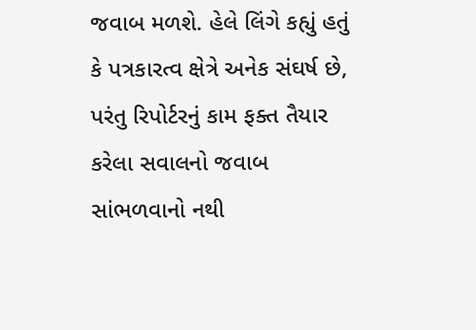જવાબ મળશે. હેલે લિંગે કહ્યું હતું કે પત્રકારત્વ ક્ષેત્રે અનેક સંઘર્ષ છે, પરંતુ રિપોર્ટરનું કામ ફક્ત તૈયાર કરેલા સવાલનો જવાબ સાંભળવાનો નથી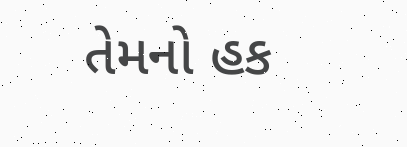તેમનો હક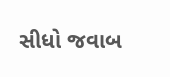સીધો જવાબ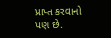પ્રાપ્ત કરવાનો પણ છે.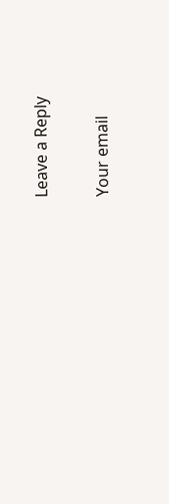Leave a Reply

Your email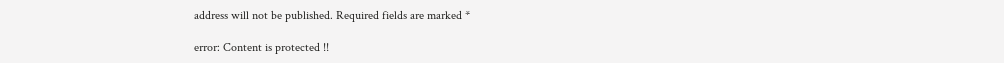address will not be published. Required fields are marked *

error: Content is protected !!